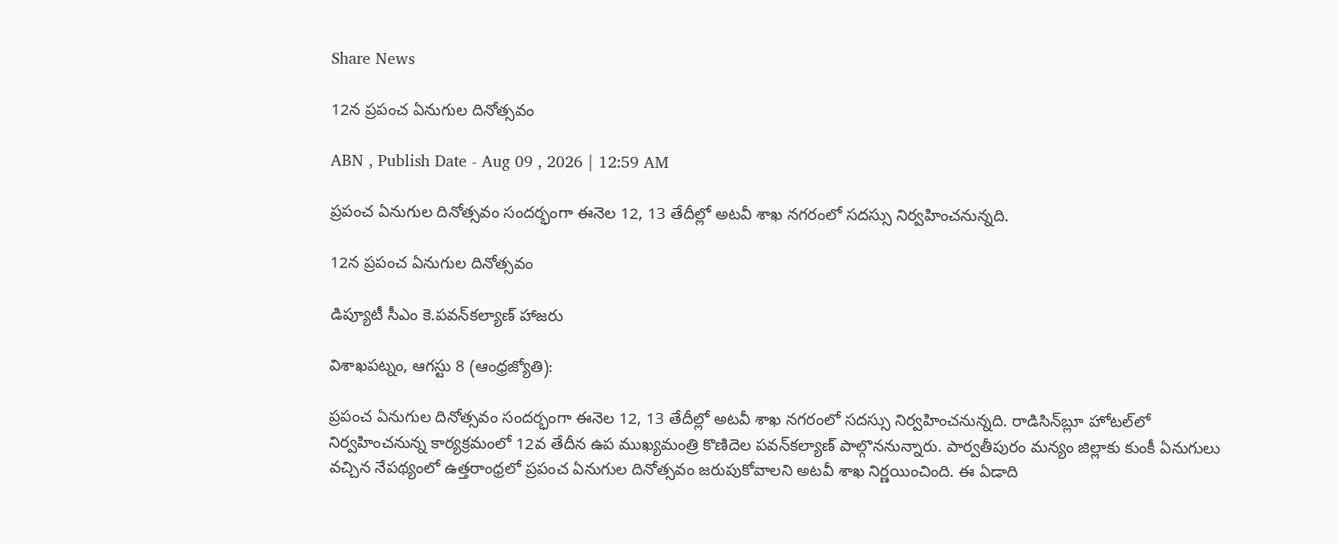Share News

12న ప్రపంచ ఏనుగుల దినోత్సవం

ABN , Publish Date - Aug 09 , 2026 | 12:59 AM

ప్రపంచ ఏనుగుల దినోత్సవం సందర్భంగా ఈనెల 12, 13 తేదీల్లో అటవీ శాఖ నగరంలో సదస్సు నిర్వహించనున్నది.

12న ప్రపంచ ఏనుగుల దినోత్సవం

డిప్యూటీ సీఎం కె.పవన్‌కల్యాణ్‌ హాజరు

విశాఖపట్నం, ఆగస్టు 8 (ఆంధ్రజ్యోతి):

ప్రపంచ ఏనుగుల దినోత్సవం సందర్భంగా ఈనెల 12, 13 తేదీల్లో అటవీ శాఖ నగరంలో సదస్సు నిర్వహించనున్నది. రాడిసిన్‌బ్లూ హోటల్‌లో నిర్వహించనున్న కార్యక్రమంలో 12వ తేదీన ఉప ముఖ్యమంత్రి కొణిదెల పవన్‌కల్యాణ్‌ పాల్గొననున్నారు. పార్వతీపురం మన్యం జిల్లాకు కుంకీ ఏనుగులు వచ్చిన నేపథ్యంలో ఉత్తరాంధ్రలో ప్రపంచ ఏనుగుల దినోత్సవం జరుపుకోవాలని అటవీ శాఖ నిర్ణయించింది. ఈ ఏడాది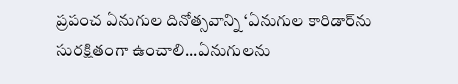ప్రపంచ ఏనుగుల దినోత్సవాన్ని ‘ఏనుగుల కారిడార్‌ను సురక్షితంగా ఉంచాలి...ఏనుగులను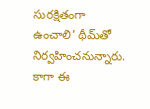సురక్షితంగా ఉంచాలి’ థీమ్‌తో నిర్వహించనున్నారు. కాగా ఈ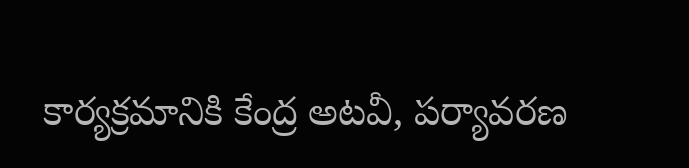కార్యక్రమానికి కేంద్ర అటవీ, పర్యావరణ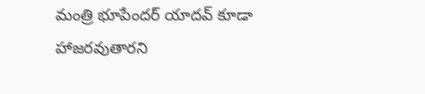మంత్రి భూపేందర్‌ యాదవ్‌ కూడా హాజరవుతారని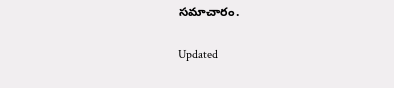సమాచారం.

Updated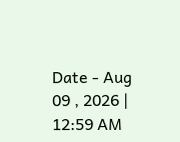Date - Aug 09 , 2026 | 12:59 AM